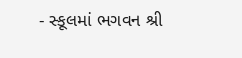- સ્કૂલમાં ભગવન શ્રી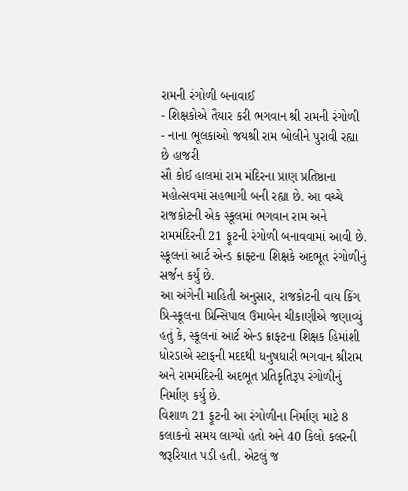રામની રંગોળી બનાવાઈ
- શિક્ષકોએ તૈયાર કરી ભગવાન શ્રી રામની રંગોળી
- નાના ભૂલકાઓ જયશ્રી રામ બોલીને પુરાવી રહ્યા છે હાજરી
સૌ કોઈ હાલમાં રામ મંદિરના પ્રાણ પ્રતિષ્ઠાના મહોત્સવમાં સહભાગી બની રહ્યા છે. આ વચ્ચે રાજકોટની એક સ્કૂલમાં ભગવાન રામ અને રામમંદિરની 21 ફૂટની રંગોળી બનાવવામાં આવી છે. સ્કૂલનાં આર્ટ એન્ડ ક્રાફ્ટના શિક્ષકે અદભૂત રંગોળીનું સર્જન કર્યું છે.
આ અંગેની માહિતી અનુસાર, રાજકોટની વાય કિંગ પ્રિ-સ્કૂલના પ્રિન્સિપાલ ઉમાબેન ચીકાણીએ જણાવ્યું હતું કે, સ્કૂલનાં આર્ટ એન્ડ ક્રાફ્ટના શિક્ષક હિમાંશી ધોરડાએ સ્ટાફની મદદથી ધનુષધારી ભગવાન શ્રીરામ અને રામમંદિરની અદભૂત પ્રતિકૃતિરૂપ રંગોળીનું નિર્માણ કર્યુ છે.
વિશાળ 21 ફૂટની આ રંગોળીના નિર્માણ માટે 8 કલાકનો સમય લાગ્યો હતો અને 40 કિલો કલરની જરૂરિયાત પડી હતી. એટલું જ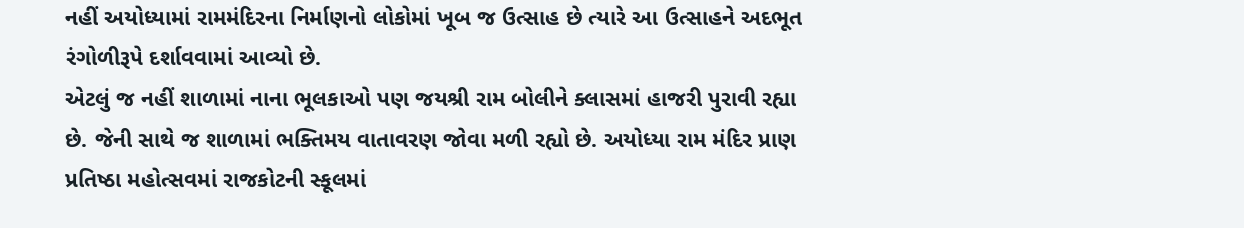નહીં અયોધ્યામાં રામમંદિરના નિર્માણનો લોકોમાં ખૂબ જ ઉત્સાહ છે ત્યારે આ ઉત્સાહને અદભૂત રંગોળીરૂપે દર્શાવવામાં આવ્યો છે.
એટલું જ નહીં શાળામાં નાના ભૂલકાઓ પણ જયશ્રી રામ બોલીને ક્લાસમાં હાજરી પુરાવી રહ્યા છે. જેની સાથે જ શાળામાં ભક્તિમય વાતાવરણ જોવા મળી રહ્યો છે. અયોધ્યા રામ મંદિર પ્રાણ પ્રતિષ્ઠા મહોત્સવમાં રાજકોટની સ્કૂલમાં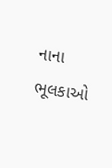નાના ભૂલકાઓ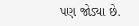પણ જોડ્યા છે.